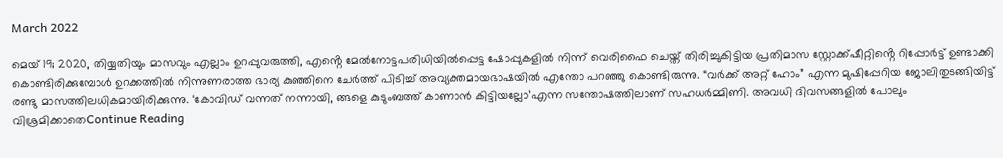March 2022

മെയ് 19; 2020, തിയ്യതിയും മാസവും എല്ലാം ഉറപ്പുവരുത്തി, എൻ്റെ മേൽനോട്ടപരിധിയിൽപ്പെട്ട ഷോപ്പുകളിൽ നിന്ന് വെരിഫൈ ചെയ്ത് തിരിച്ചുകിട്ടിയ പ്രതിമാസ സ്റ്റോക്ക്ഷീറ്റിൻ്റെ റിപ്പോർട്ട് ഉണ്ടാക്കി കൊണ്ടിരിക്കുമ്പോൾ ഉറക്കത്തിൽ നിന്നുണരാത്ത ഭാര്യ കുഞ്ഞിനെ ചേർത്ത് പിടിച്ച് അവ്യക്തമായഭാഷയിൽ എന്തോ പറഞ്ഞു കൊണ്ടിരുന്നു. “വർക്ക് അറ്റ് ഹോം” എന്ന മുഷിപ്പേറിയ ജോലിതുടങ്ങിയിട്ട് രണ്ടു മാസത്തിലധികമായിരിക്കുന്നു. ‘കോവിഡ് വന്നത് നന്നായി, ങ്ങളെ കുടുംബത്ത് കാണാൻ കിട്ടിയല്ലോ’എന്ന സന്തോഷത്തിലാണ് സഹധർമ്മിണി. അവധി ദിവസങ്ങളിൽ പോലും വിശ്രമിക്കാതെContinue Reading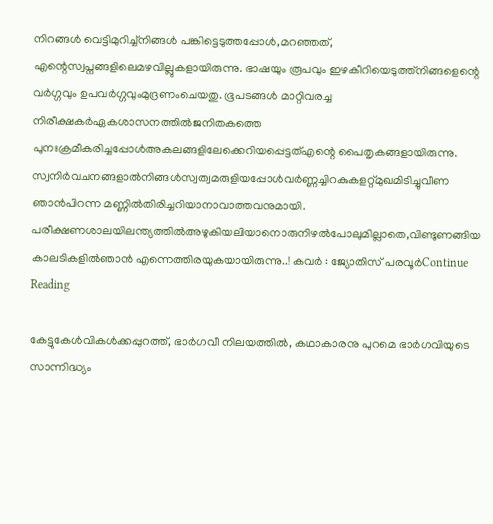നിറങ്ങൾ വെട്ടിമുറിച്ച്നിങ്ങൾ പങ്കിട്ടെടുത്തപ്പോൾ,മറഞ്ഞത്, എന്റെസ്വപ്നങ്ങളിലെമഴവില്ലുകളായിരുന്നു. ഭാഷയും രൂപവും ഇഴകീറിയെടുത്ത്നിങ്ങളെന്റെ വർഗ്ഗവും ഉപവർഗ്ഗവുംമുദ്രണംചെയതു. ഭൂപടങ്ങൾ മാറ്റിവരച്ച നിരീക്ഷകർഏകശാസനത്തിൽജനിതകത്തെ പുനഃക്രമീകരിച്ചപ്പോൾഅകലങ്ങളിലേക്കെറിയപ്പെട്ടത്എന്റെ പൈതൃകങ്ങളായിരുന്നു. സ്വനിർവചനങ്ങളാൽനിങ്ങൾസ്വത്വമരുളിയപ്പോൾവർണ്ണച്ചിറകുകളറ്റ്മുഖമിടിച്ചുവീണ ഞാൻപിറന്ന മണ്ണിൽതിരിച്ചറിയാനാവാത്തവനുമായി. പരീക്ഷണശാലയിലന്ത്യത്തിൽഅഴുകിയലിയാനൊരുനിഴൽപോലുമില്ലാതെ,വിണ്ടുണങ്ങിയ കാലടികളിൽഞാൻ എന്നെത്തിരയുകയായിരുന്നു..! കവർ : ജ്യോതിസ് പരവൂർContinue Reading

കേട്ടുകേള്‍വികള്‍ക്കപ്പുറത്ത്, ഭാര്‍ഗവീ നിലയത്തില്‍, കഥാകാരനു പുറമെ ഭാര്‍ഗവിയുടെ സാന്നിദ്ധ്യം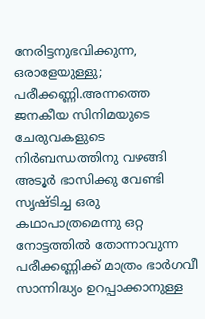നേരിട്ടനുഭവിക്കുന്ന, ഒരാളേയുള്ളു; പരീക്കണ്ണി.അന്നത്തെ ജനകീയ സിനിമയുടെ ചേരുവകളുടെ നിര്‍ബന്ധത്തിനു വഴങ്ങി അടൂര്‍ ഭാസിക്കു വേണ്ടി സൃഷ്ടിച്ച ഒരു കഥാപാത്രമെന്നു ഒറ്റ നോട്ടത്തില്‍ തോന്നാവുന്ന പരീക്കണ്ണിക്ക് മാത്രം ഭാര്‍ഗവീ സാന്നിദ്ധ്യം ഉറപ്പാക്കാനുള്ള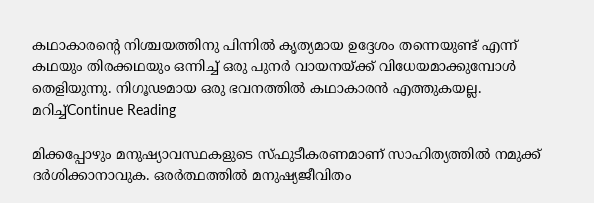കഥാകാരന്‍റെ നിശ്ചയത്തിനു പിന്നില്‍ കൃത്യമായ ഉദ്ദേശം തന്നെയുണ്ട് എന്ന് കഥയും തിരക്കഥയും ഒന്നിച്ച് ഒരു പുനര്‍ വായനയ്ക്ക് വിധേയമാക്കുമ്പോള്‍ തെളിയുന്നു. നിഗൂഢമായ ഒരു ഭവനത്തില്‍ കഥാകാരന്‍ എത്തുകയല്ല. മറിച്ച്Continue Reading

മിക്കപ്പോഴും മനുഷ്യാവസ്ഥകളുടെ സ്ഫുടീകരണമാണ് സാഹിത്യത്തിൽ നമുക്ക് ദർശിക്കാനാവുക. ഒരർത്ഥത്തിൽ മനുഷ്യജീവിതം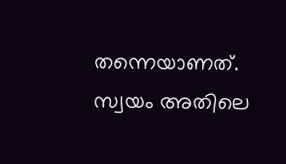തന്നെയാണത്. സ്വയം അതിലെ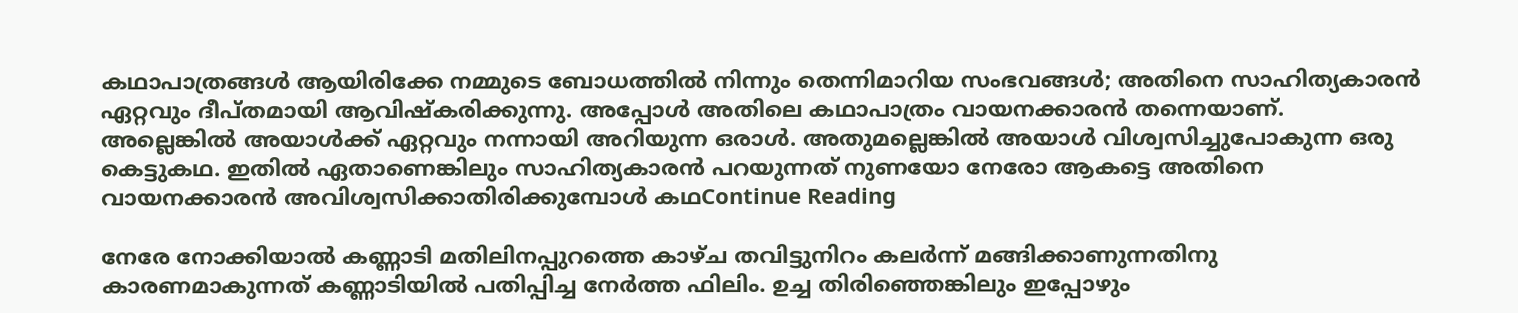കഥാപാത്രങ്ങൾ ആയിരിക്കേ നമ്മുടെ ബോധത്തിൽ നിന്നും തെന്നിമാറിയ സംഭവങ്ങൾ; അതിനെ സാഹിത്യകാരൻ ഏറ്റവും ദീപ്തമായി ആവിഷ്കരിക്കുന്നു. അപ്പോൾ അതിലെ കഥാപാത്രം വായനക്കാരൻ തന്നെയാണ്. അല്ലെങ്കിൽ അയാൾക്ക് ഏറ്റവും നന്നായി അറിയുന്ന ഒരാൾ. അതുമല്ലെങ്കിൽ അയാൾ വിശ്വസിച്ചുപോകുന്ന ഒരു കെട്ടുകഥ. ഇതിൽ ഏതാണെങ്കിലും സാഹിത്യകാരൻ പറയുന്നത് നുണയോ നേരോ ആകട്ടെ അതിനെ വായനക്കാരൻ അവിശ്വസിക്കാതിരിക്കുമ്പോൾ കഥContinue Reading

നേരേ നോക്കിയാൽ കണ്ണാടി മതിലിനപ്പുറത്തെ കാഴ്ച തവിട്ടുനിറം കലർന്ന് മങ്ങിക്കാണുന്നതിനു കാരണമാകുന്നത് കണ്ണാടിയിൽ പതിപ്പിച്ച നേർത്ത ഫിലിം. ഉച്ച തിരിഞ്ഞെങ്കിലും ഇപ്പോഴും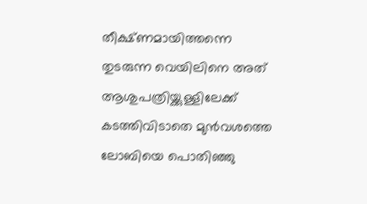തീക്ഷ്ണമായിത്തന്നെ തുടരുന്ന വെയിലിനെ അത് ആശുപത്രിയ്ക്കുള്ളിലേക്ക് കടത്തിവിടാതെ മുൻവശത്തെ ലോബിയെ പൊതിഞ്ഞു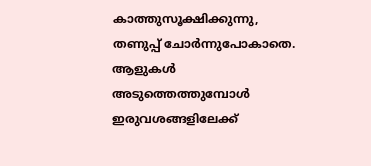കാത്തുസൂക്ഷിക്കുന്നു, തണുപ്പ് ചോർന്നുപോകാതെ. ആളുകൾ അടുത്തെത്തുമ്പോൾ ഇരുവശങ്ങളിലേക്ക്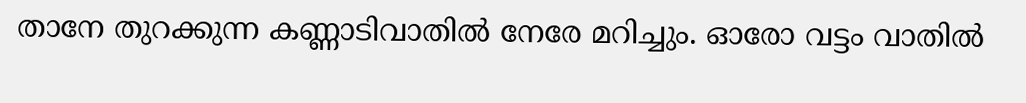താനേ തുറക്കുന്ന കണ്ണാടിവാതിൽ നേരേ മറിച്ചും. ഓരോ വട്ടം വാതിൽ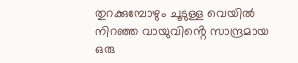തുറക്കുമ്പോഴും ചൂടുള്ള വെയിൽ നിറഞ്ഞ വായുവിൻ്റെ സാന്ദ്രമായ ഒരു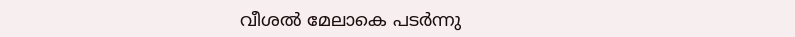വീശൽ മേലാകെ പടർന്നു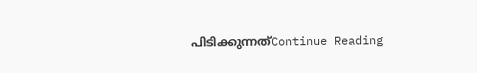പിടിക്കുന്നത്Continue Reading